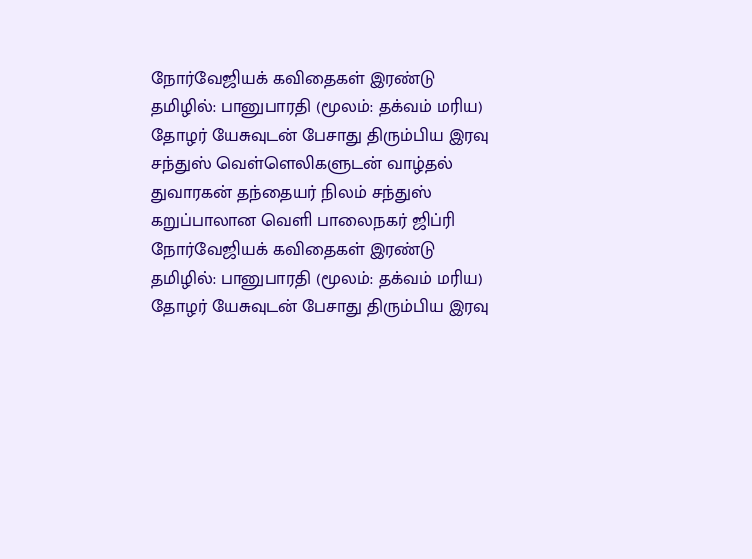நோர்வேஜியக் கவிதைகள் இரண்டு தமிழில்: பானுபாரதி (மூலம்: தக்வம் மரிய) தோழர் யேசுவுடன் பேசாது திரும்பிய இரவு சந்துஸ் வெள்ளெலிகளுடன் வாழ்தல் துவாரகன் தந்தையர் நிலம் சந்துஸ் கறுப்பாலான வெளி பாலைநகர் ஜிப்ரி
நோர்வேஜியக் கவிதைகள் இரண்டு தமிழில்: பானுபாரதி (மூலம்: தக்வம் மரிய)
தோழர் யேசுவுடன் பேசாது திரும்பிய இரவு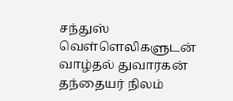சந்துஸ்
வெள்ளெலிகளுடன் வாழ்தல் துவாரகன்
தந்தையர் நிலம்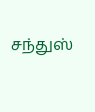சந்துஸ்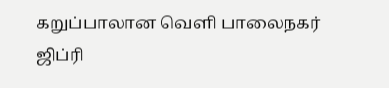கறுப்பாலான வெளி பாலைநகர் ஜிப்ரி